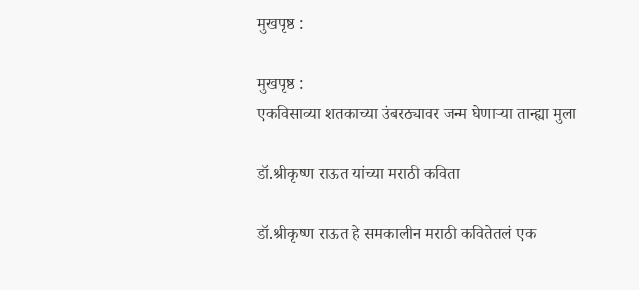मुखपृष्ठ :

मुखपृष्ठ :
एकविसाव्या शतकाच्या उंबरठ्यावर जन्म घेणार्‍या तान्ह्या मुला

डॉ.श्रीकृष्ण राऊत यांच्या मराठी कविता

डॉ.श्रीकृष्ण राऊत हे समकालीन मराठी कवितेतलं एक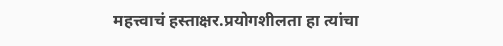महत्त्वाचं हस्ताक्षर.प्रयोगशीलता हा त्यांचा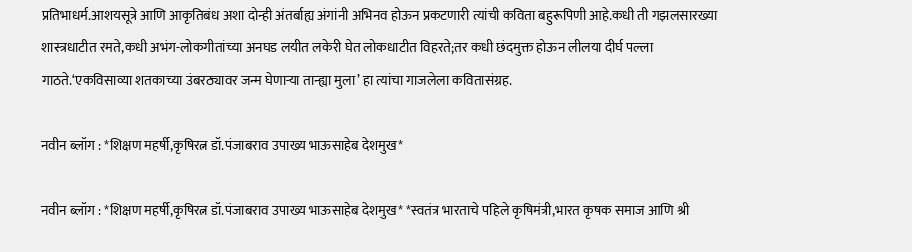प्रतिभाधर्म.आशयसूत्रे आणि आकृतिबंध अशा दोन्ही अंतर्बाह्य अंगांनी अभिनव होऊन प्रकटणारी त्यांची कविता बहुरूपिणी आहे.कधी ती गझलसारख्या शास्त्रधाटीत रमते,कधी अभंग-लोकगीतांच्या अनघड लयीत लकेरी घेत लोकधाटीत विहरते;तर कधी छंदमुक्त होऊन लीलया दीर्घ पल्ला गाठते.‘एकविसाव्या शतकाच्या उंबरठ्यावर जन्म घेणार्‍या तान्ह्या मुला’ हा त्यांचा गाजलेला कवितासंग्रह.

नवीन ब्लॉग : *शिक्षण महर्षी,कृषिरत्न डॉ.पंजाबराव उपाख्य भाऊसाहेब देशमुख*

नवीन ब्लॉग : *शिक्षण महर्षी,कृषिरत्न डॉ.पंजाबराव उपाख्य भाऊसाहेब देशमुख* *स्वतंत्र भारताचे पहिले कृषिमंत्री,भारत कृषक समाज आणि श्री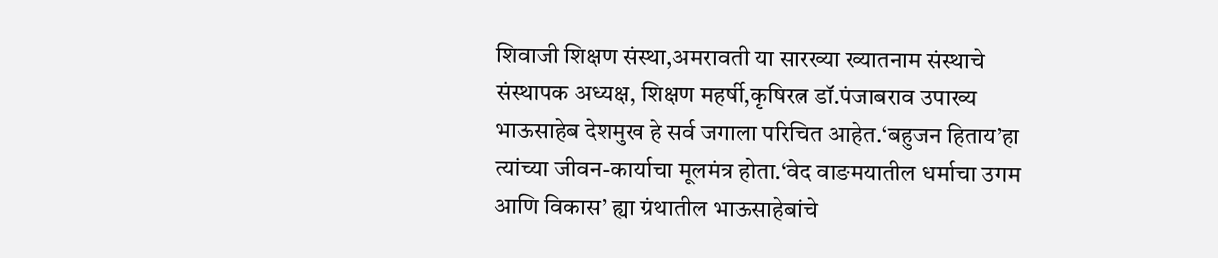शिवाजी शिक्षण संस्था,अमरावती या सारख्या ख्यातनाम संस्थाचे संस्थापक अध्यक्ष, शिक्षण महर्षी,कृषिरत्न डॉ.पंजाबराव उपाख्य भाऊसाहेब देशमुख हे सर्व जगाला परिचित आहेत.‘बहुजन हिताय’हा त्यांच्या जीवन-कार्याचा मूलमंत्र होता.‘वेद वाङमयातील धर्माचा उगम आणि विकास’ ह्या ग्रंथातील भाऊसाहेबांचे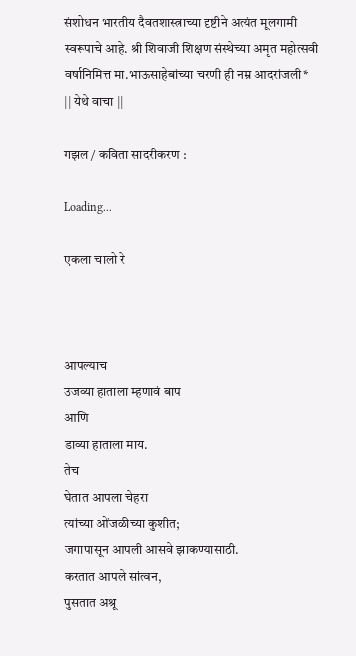संशोधन भारतीय दैवतशास्त्राच्या दृष्टीने अत्यंत मूलगामी स्वरूपाचे आहे. श्री शिवाजी शिक्षण संस्थेच्या अमृत महोत्सवी वर्षानिमित्त मा.भाऊसाहेबांच्या चरणी ही नम्र आदरांजली*
|| येथे वाचा ||

गझल / कविता सादरीकरण :

Loading...

एकला चालो रे



आपल्याच
उजव्या हाताला म्हणावं बाप
आणि
डाव्या हाताला माय.
तेच
घेतात आपला चेहरा
त्यांच्या ओंजळीच्या कुशीत;
जगापासून आपली आसवे झाकण्यासाठी.
करतात आपले सांत्वन,
पुसतात अश्रू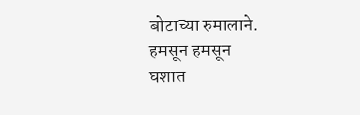बोटाच्या रुमालाने.
हमसून हमसून
घशात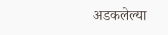अडकलेल्या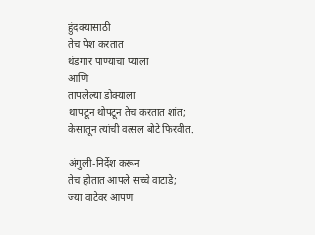हुंदक्यासाठी
तेच पेश करतात
थंडगार पाण्याचा प्याला
आणि
तापलेल्या डोक्याला
थापटून थोपटून तेच करतात शांत;
केसातून त्यांची वत्सल बोटे फिरवीत.

अंगुली-निर्देश करून
तेच होतात आपले सच्चे वाटाडे;
ज्या वाटेवर आपण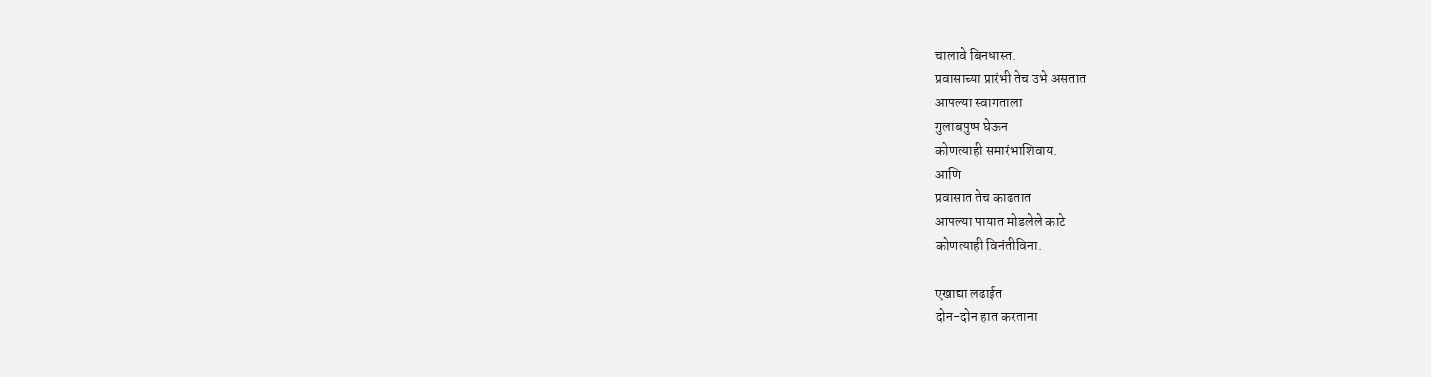चालावे बिनधास्त.
प्रवासाच्या प्रारंभी तेच उभे असतात
आपल्या स्वागताला
गुलाबपुष्प घेऊन
कोणत्याही समारंभाशिवाय.
आणि
प्रवासात तेच काढतात
आपल्या पायात मोडलेले काटे
कोणत्याही विनंतीविना.

एखाद्या लढाईत
दोन-दोन हात करताना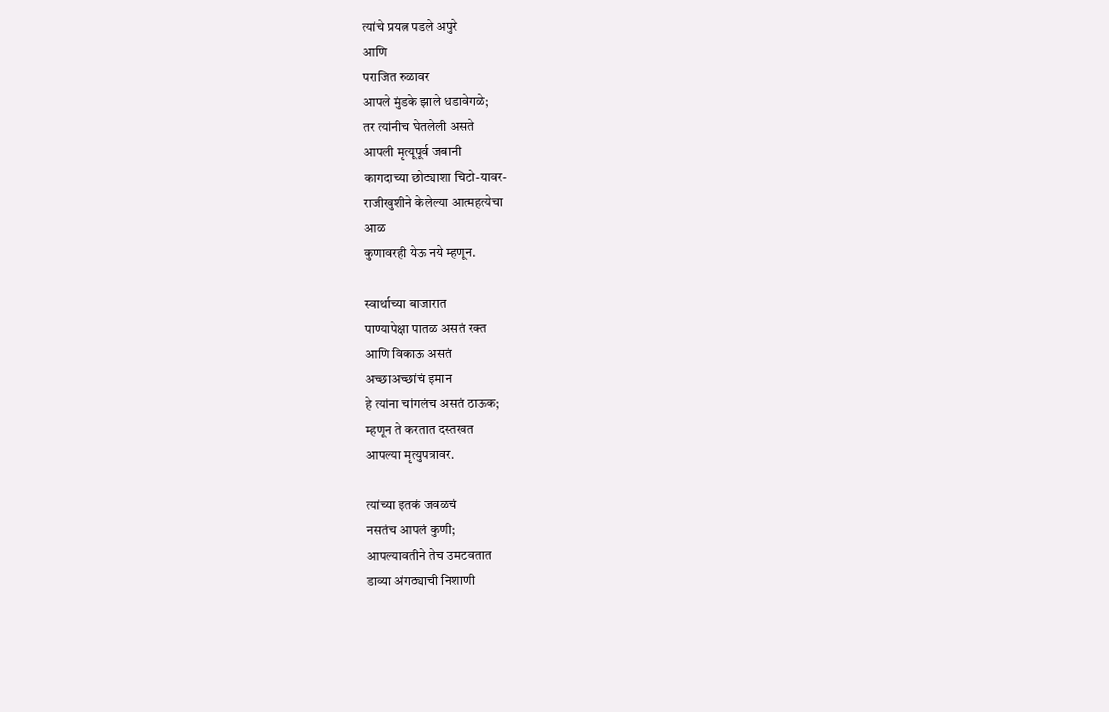त्यांचे प्रयत्न पडले अपुरे
आणि
पराजित रुळावर
आपले मुंडके झाले धडावेगळे;
तर त्यांनीच घेतलेली असते
आपली मृत्यूपूर्व जबानी
कागदाच्या छोट्याशा चिटो-यावर-
राजीखुशीने केलेल्या आत्महत्येचा
आळ
कुणावरही येऊ नये म्हणून.

स्वार्थाच्या बाजारात
पाण्यापेक्षा पातळ असतं रक्त
आणि विकाऊ असतं
अच्छाअच्छांचं इमान
हे त्यांना चांगलंच असतं ठाऊक;
म्हणून ते करतात दस्तखत
आपल्या मृत्युपत्रावर.

त्यांच्या इतकं जवळचं
नसतंच आपलं कुणी;
आपल्यावतीने तेच उमटवतात
डाव्या अंगठ्याची निशाणी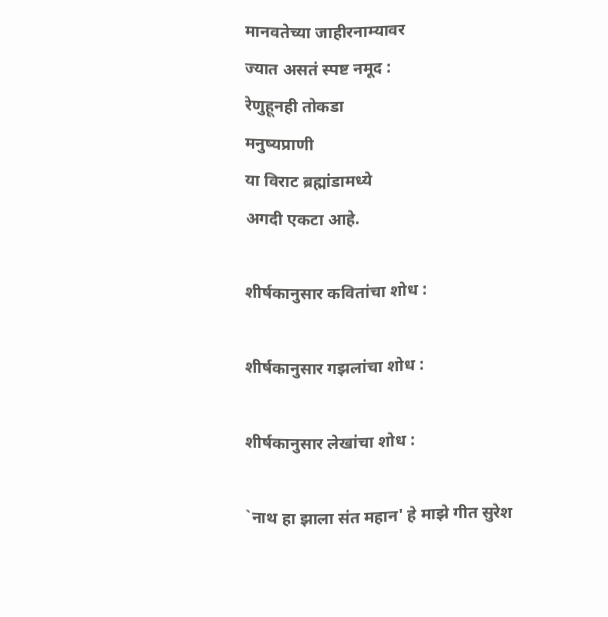मानवतेच्या जाहीरनाम्यावर
ज्यात असतं स्पष्ट नमूद :
रेणुहूनही तोकडा
मनुष्यप्राणी
या विराट ब्रह्मांडामध्ये
अगदी एकटा आहे.

शीर्षकानुसार कवितांचा शोध :

शीर्षकानुसार गझलांचा शोध :

शीर्षकानुसार लेखांचा शोध :

`नाथ हा झाला संत महान' हे माझे गीत सुरेश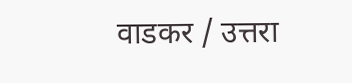वाडकर / उत्तरा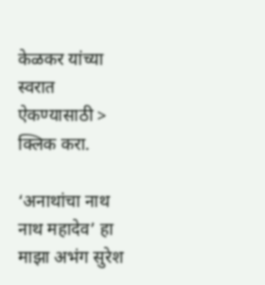केळकर यांच्या स्वरात ऐकण्यासाठी > क्लिक करा.

‘अनाथांचा नाथ नाथ महादेव’ हा माझा अभंग सुरेश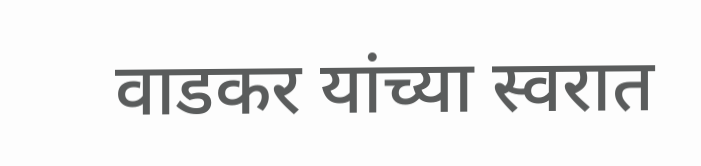वाडकर यांच्या स्वरात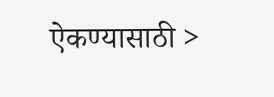ऐकण्यासाठी >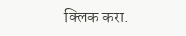क्लिक करा.